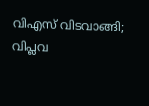വിഎസ് വിടവാങ്ങി; വിപ്ലവ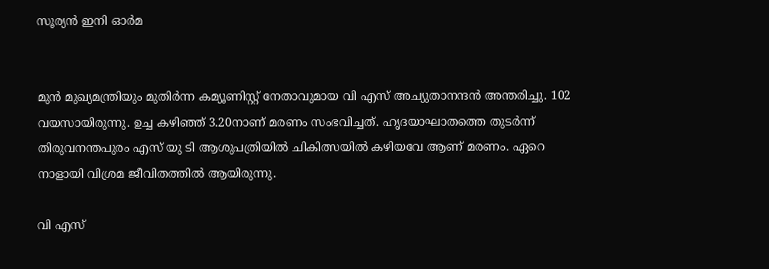സൂര്യൻ ഇനി ഓർമ


മുൻ മുഖ്യമന്ത്രിയും മുതിർന്ന കമ്യൂണിസ്റ്റ് നേതാവുമായ വി എസ് അച്യുതാനന്ദൻ അന്തരിച്ചു. 102 വയസായിരുന്നു. ഉച്ച കഴിഞ്ഞ് 3.20നാണ് മരണം സംഭവിച്ചത്. ഹൃദയാഘാതത്തെ തുടർന്ന് തിരുവനന്തപുരം എസ് യു ടി ആശുപത്രിയിൽ ചികിത്സയിൽ കഴിയവേ ആണ് മരണം. ഏറെ നാളായി വിശ്രമ ജീവിതത്തിൽ ആയിരുന്നു.

വി എസ്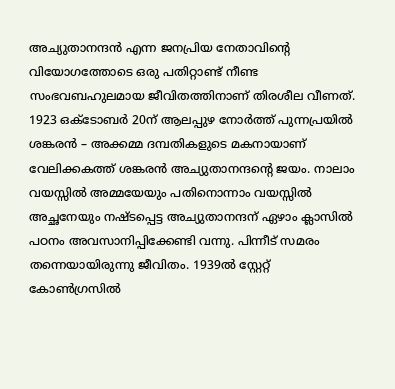അച്യുതാനന്ദൻ എന്ന ജനപ്രിയ നേതാവിന്റെ വിയോഗത്തോടെ ഒരു പതിറ്റാണ്ട് നീണ്ട സംഭവബഹുലമായ ജീവിതത്തിനാണ് തിരശീല വീണത്. 1923 ഒക്‌ടോബർ 20ന് ആലപ്പുഴ നോർത്ത് പുന്നപ്രയിൽ ശങ്കരൻ – അക്കമ്മ ദമ്പതികളുടെ മകനായാണ് വേലിക്കകത്ത് ശങ്കരൻ അച്യുതാനന്ദന്റെ ജയം. നാലാം വയസ്സിൽ അമ്മയേയും പതിനൊന്നാം വയസ്സിൽ അച്ഛനേയും നഷ്ടപ്പെട്ട അച്യുതാനന്ദന് ഏഴാം ക്ലാസിൽ പഠനം അവസാനിപ്പിക്കേണ്ടി വന്നു. പിന്നീട് സമരം തന്നെയായിരുന്നു ജീവിതം. 1939ൽ സ്റ്റേറ്റ് കോൺഗ്രസിൽ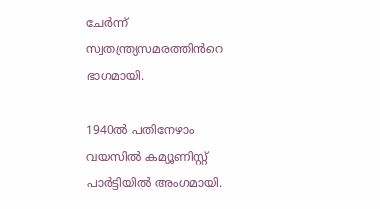ചേർന്ന് സ്വതന്ത്ര്യസമരത്തിൻറെ ഭാഗമായി.

1940ൽ പതിനേഴാം വയസിൽ കമ്യൂണിസ്റ്റ് പാർട്ടിയിൽ അംഗമായി.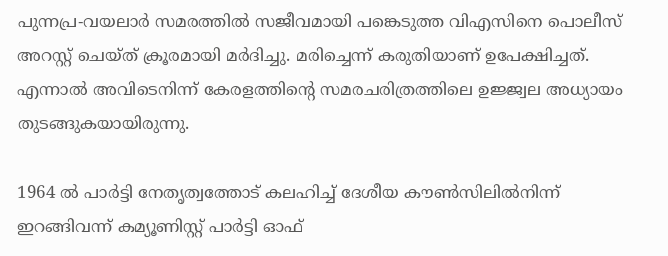പുന്നപ്ര-വയലാർ സമരത്തിൽ സജീവമായി പങ്കെടുത്ത വിഎസിനെ പൊലീസ് അറസ്റ്റ് ചെയ്ത് ക്രൂരമായി മർദിച്ചു. മരിച്ചെന്ന് കരുതിയാണ് ഉപേക്ഷിച്ചത്. എന്നാൽ അവിടെനിന്ന് കേരളത്തിന്റെ സമരചരിത്രത്തിലെ ഉജ്ജ്വല അധ്യായം തുടങ്ങുകയായിരുന്നു.

1964 ൽ പാർട്ടി നേതൃത്വത്തോട് കലഹിച്ച് ദേശീയ കൗൺസിലിൽനിന്ന് ഇറങ്ങിവന്ന് കമ്യൂണിസ്റ്റ് പാർട്ടി ഓഫ്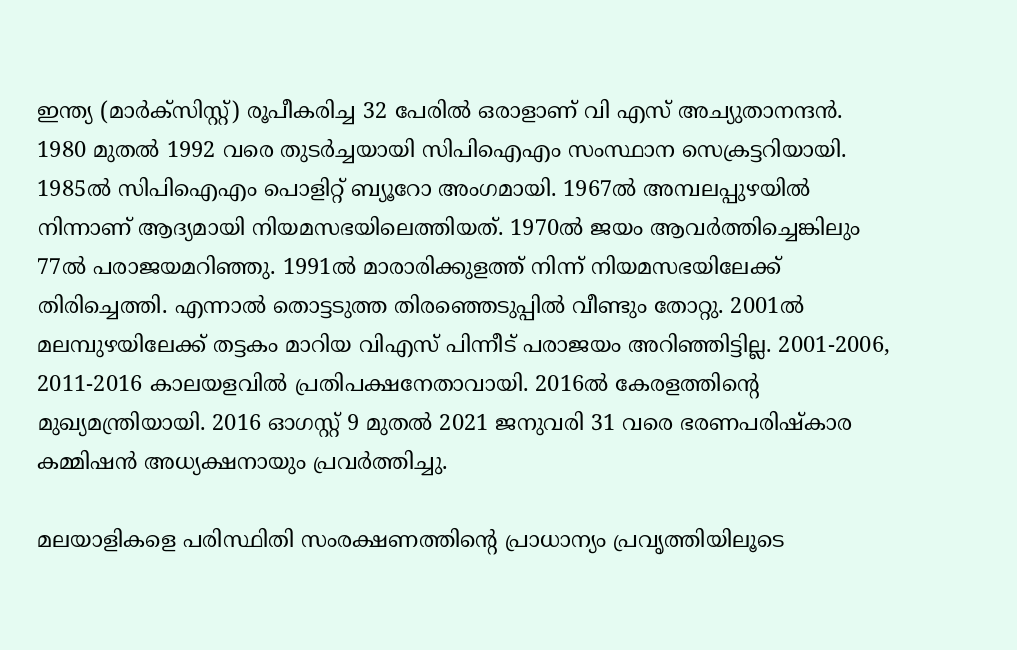ഇന്ത്യ (മാർക്സിസ്റ്റ്) രൂപീകരിച്ച 32 പേരിൽ ഒരാളാണ് വി എസ് അച്യുതാനന്ദൻ. 1980 മുതൽ 1992 വരെ തുടർച്ചയായി സിപിഐഎം സംസ്ഥാന സെക്രട്ടറിയായി. 1985ൽ സിപിഐഎം പൊളിറ്റ് ബ്യൂറോ അംഗമായി. 1967ൽ അമ്പലപ്പുഴയിൽ നിന്നാണ് ആദ്യമായി നിയമസഭയിലെത്തിയത്. 1970ൽ ജയം ആവ‍ർത്തിച്ചെങ്കിലും 77ൽ പരാജയമറിഞ്ഞു. 1991ൽ മാരാരിക്കുളത്ത് നിന്ന് നിയമസഭയിലേക്ക് തിരിച്ചെത്തി. എന്നാൽ തൊട്ടടുത്ത തിരഞ്ഞെടുപ്പിൽ വീണ്ടും തോറ്റു. 2001ൽ മലമ്പുഴയിലേക്ക് തട്ടകം മാറിയ വിഎസ് പിന്നീട് പരാജയം അറിഞ്ഞിട്ടില്ല. 2001-2006, 2011-2016 കാലയളവിൽ പ്രതിപക്ഷനേതാവായി. 2016ൽ കേരളത്തിൻ്റെ മുഖ്യമന്ത്രിയായി. 2016 ഓഗസ്റ്റ് 9 മുതൽ 2021 ജനുവരി 31 വരെ ഭരണപരിഷ്കാര കമ്മിഷൻ അധ്യക്ഷനായും പ്രവർത്തിച്ചു.

മലയാളികളെ പരിസ്ഥിതി സംരക്ഷണത്തിന്റെ പ്രാധാന്യം പ്രവൃത്തിയിലൂടെ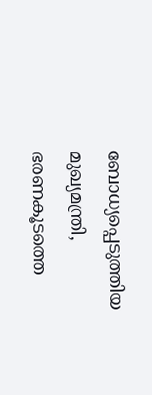ബോധ്യപ്പെടുത്തിയ മുഖ്യമന്ത്രി, ഭരണകൂടത്തെ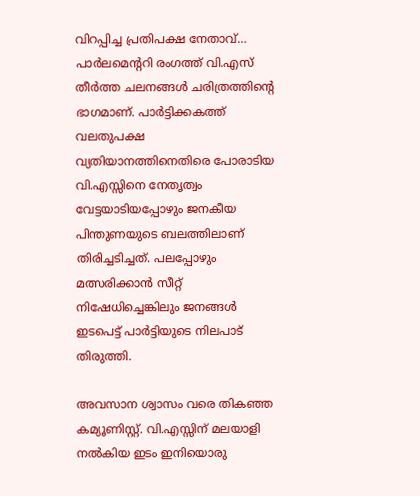വിറപ്പിച്ച പ്രതിപക്ഷ നേതാവ്… പാർലമെന്ററി രംഗത്ത് വി.എസ് തീർത്ത ചലനങ്ങൾ ചരിത്രത്തിന്റെ ഭാഗമാണ്. പാർട്ടിക്കകത്ത് വലതുപക്ഷ വ്യതിയാനത്തിനെതിരെ പോരാടിയ വി.എസ്സിനെ നേതൃത്വം വേട്ടയാടിയപ്പോഴും ജനകീയ പിന്തുണയുടെ ബലത്തിലാണ് തിരിച്ചടിച്ചത്. പലപ്പോഴും മത്സരിക്കാൻ സീറ്റ് നിഷേധിച്ചെങ്കിലും ജനങ്ങൾ ഇടപെട്ട് പാർട്ടിയുടെ നിലപാട് തിരുത്തി.

അവസാന ശ്വാസം വരെ തികഞ്ഞ കമ്യൂണിസ്റ്റ്. വി.എസ്സിന് മലയാളി നൽകിയ ഇടം ഇനിയൊരു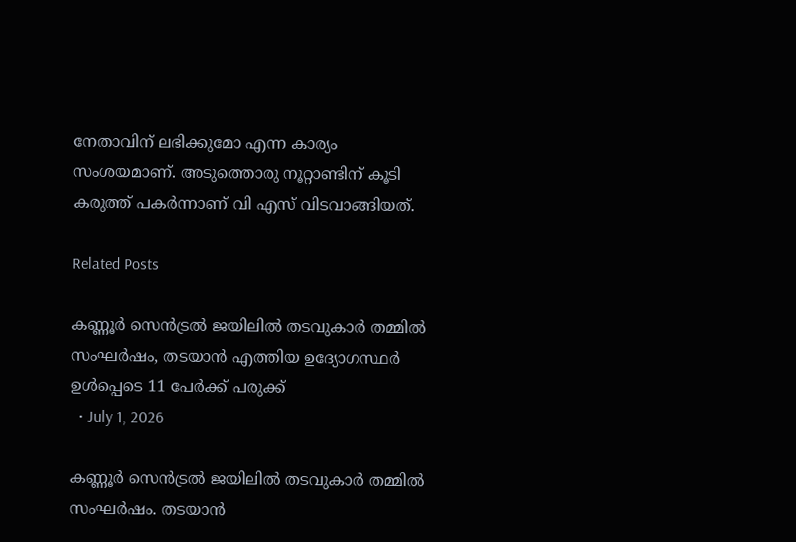നേതാവിന് ലഭിക്കുമോ എന്ന കാര്യം സംശയമാണ്. അടുത്തൊരു നൂറ്റാണ്ടിന് കൂടി കരുത്ത് പകർന്നാണ് വി എസ് വിടവാങ്ങിയത്.

Related Posts

കണ്ണൂർ സെൻട്രൽ ജയിലിൽ തടവുകാർ തമ്മിൽ സംഘർഷം, തടയാൻ എത്തിയ ഉദ്യോഗസ്ഥർ ഉൾപ്പെടെ 11 പേർക്ക് പരുക്ക്
  • July 1, 2026

കണ്ണൂർ സെൻട്രൽ ജയിലിൽ തടവുകാർ തമ്മിൽ സംഘർഷം. തടയാൻ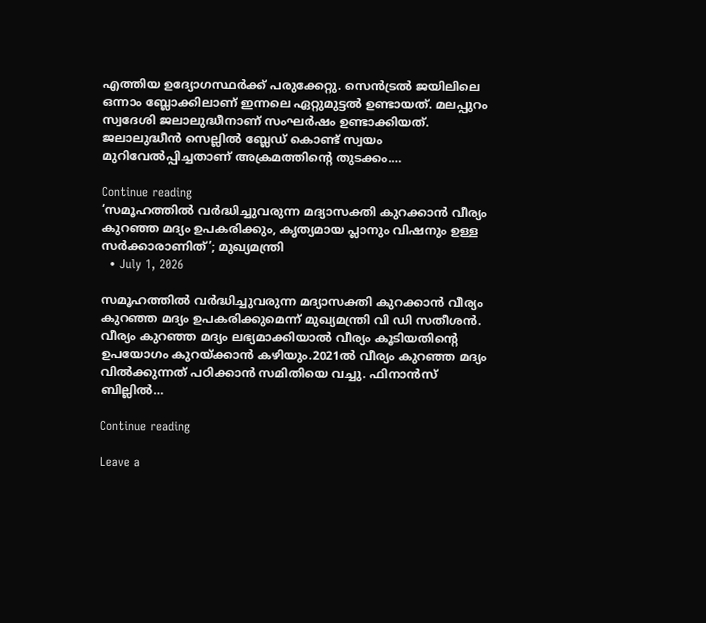എത്തിയ ഉദ്യോഗസ്ഥർക്ക് പരുക്കേറ്റു. സെൻട്രൽ ജയിലിലെ ഒന്നാം ബ്ലോക്കിലാണ് ഇന്നലെ ഏറ്റുമുട്ടൽ ഉണ്ടായത്. മലപ്പുറം സ്വദേശി ജലാലുദ്ധീനാണ് സംഘർഷം ഉണ്ടാക്കിയത്. ജലാലുദ്ധീൻ സെല്ലിൽ ബ്ലേഡ് കൊണ്ട് സ്വയം മുറിവേൽപ്പിച്ചതാണ് അക്രമത്തിൻ്റെ തുടക്കം.…

Continue reading
‘സമൂഹത്തിൽ വർദ്ധിച്ചുവരുന്ന മദ്യാസക്തി കുറക്കാൻ വീര്യം കുറഞ്ഞ മദ്യം ഉപകരിക്കും, കൃത്യമായ പ്ലാനും വിഷനും ഉള്ള സർക്കാരാണിത്’; മുഖ്യമന്ത്രി
  • July 1, 2026

സമൂഹത്തിൽ വർദ്ധിച്ചുവരുന്ന മദ്യാസക്തി കുറക്കാൻ വീര്യം കുറഞ്ഞ മദ്യം ഉപകരിക്കുമെന്ന് മുഖ്യമന്ത്രി വി ഡി സതീശൻ. വീര്യം കുറഞ്ഞ മദ്യം ലഭ്യമാക്കിയാൽ വീര്യം കൂടിയതിന്റെ ഉപയോഗം കുറയ്ക്കാൻ കഴിയും.2021ൽ വീര്യം കുറഞ്ഞ മദ്യം വിൽക്കുന്നത് പഠിക്കാൻ സമിതിയെ വച്ചു. ഫിനാൻസ് ബില്ലിൽ…

Continue reading

Leave a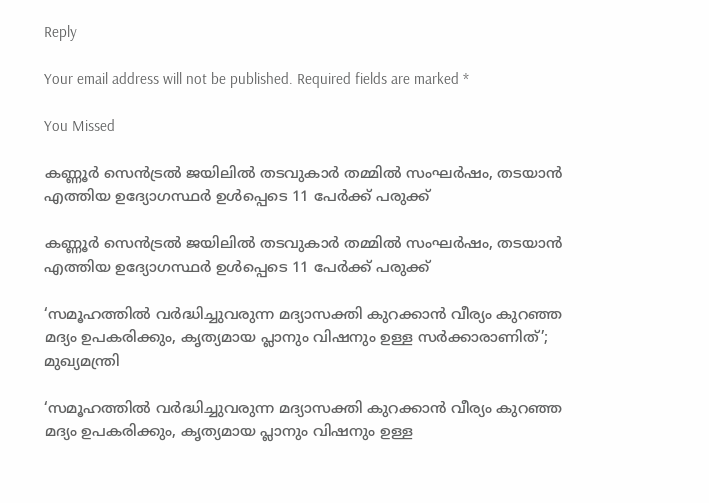Reply

Your email address will not be published. Required fields are marked *

You Missed

കണ്ണൂർ സെൻട്രൽ ജയിലിൽ തടവുകാർ തമ്മിൽ സംഘർഷം, തടയാൻ എത്തിയ ഉദ്യോഗസ്ഥർ ഉൾപ്പെടെ 11 പേർക്ക് പരുക്ക്

കണ്ണൂർ സെൻട്രൽ ജയിലിൽ തടവുകാർ തമ്മിൽ സംഘർഷം, തടയാൻ എത്തിയ ഉദ്യോഗസ്ഥർ ഉൾപ്പെടെ 11 പേർക്ക് പരുക്ക്

‘സമൂഹത്തിൽ വർദ്ധിച്ചുവരുന്ന മദ്യാസക്തി കുറക്കാൻ വീര്യം കുറഞ്ഞ മദ്യം ഉപകരിക്കും, കൃത്യമായ പ്ലാനും വിഷനും ഉള്ള സർക്കാരാണിത്’; മുഖ്യമന്ത്രി

‘സമൂഹത്തിൽ വർദ്ധിച്ചുവരുന്ന മദ്യാസക്തി കുറക്കാൻ വീര്യം കുറഞ്ഞ മദ്യം ഉപകരിക്കും, കൃത്യമായ പ്ലാനും വിഷനും ഉള്ള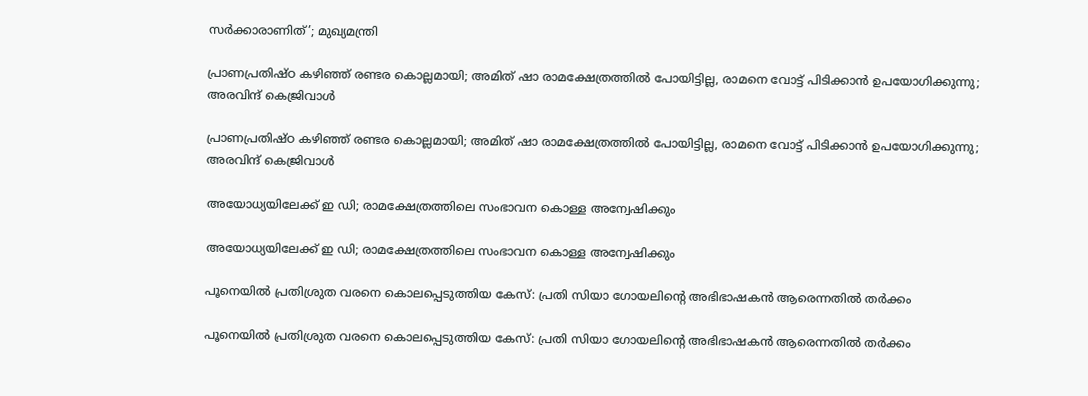സർക്കാരാണിത്’; മുഖ്യമന്ത്രി

പ്രാണപ്രതിഷ്ഠ കഴിഞ്ഞ് രണ്ടര കൊല്ലമായി; അമിത് ഷാ രാമക്ഷേത്രത്തിൽ പോയിട്ടില്ല, രാമനെ വോട്ട് പിടിക്കാൻ ഉപയോഗിക്കുന്നു; അരവിന്ദ് കെജ്രിവാൾ

പ്രാണപ്രതിഷ്ഠ കഴിഞ്ഞ് രണ്ടര കൊല്ലമായി; അമിത് ഷാ രാമക്ഷേത്രത്തിൽ പോയിട്ടില്ല, രാമനെ വോട്ട് പിടിക്കാൻ ഉപയോഗിക്കുന്നു; അരവിന്ദ് കെജ്രിവാൾ

അയോധ്യയിലേക്ക് ഇ ഡി; രാമക്ഷേത്രത്തിലെ സംഭാവന കൊള്ള അന്വേഷിക്കും

അയോധ്യയിലേക്ക് ഇ ഡി; രാമക്ഷേത്രത്തിലെ സംഭാവന കൊള്ള അന്വേഷിക്കും

പൂനെയിൽ പ്രതിശ്രുത വരനെ കൊലപ്പെടുത്തിയ കേസ്: പ്രതി സിയാ ഗോയലിന്റെ അഭിഭാഷകൻ ആരെന്നതിൽ തർക്കം

പൂനെയിൽ പ്രതിശ്രുത വരനെ കൊലപ്പെടുത്തിയ കേസ്: പ്രതി സിയാ ഗോയലിന്റെ അഭിഭാഷകൻ ആരെന്നതിൽ തർക്കം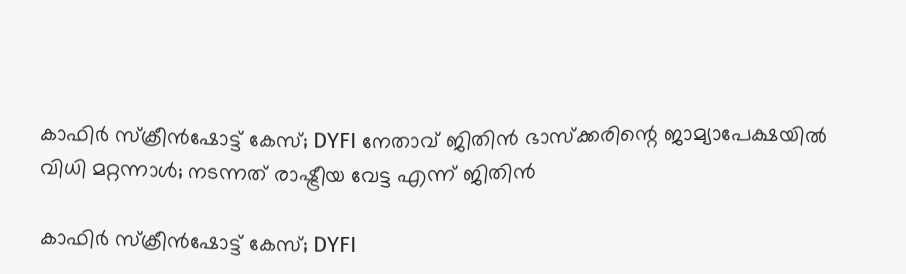കാഫിർ സ്ക്രീൻഷോട്ട് കേസ്; DYFI നേതാവ് ജിതിൻ ഭാസ്ക്കരിന്റെ ജാമ്യാപേക്ഷയിൽ വിധി മറ്റന്നാൾ; നടന്നത് രാഷ്ട്രീയ വേട്ട എന്ന് ജിതിൻ

കാഫിർ സ്ക്രീൻഷോട്ട് കേസ്; DYFI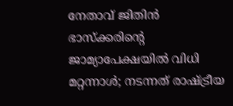നേതാവ് ജിതിൻ ഭാസ്ക്കരിന്റെ ജാമ്യാപേക്ഷയിൽ വിധി മറ്റന്നാൾ; നടന്നത് രാഷ്ട്രീയ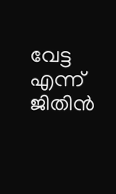വേട്ട എന്ന് ജിതിൻ